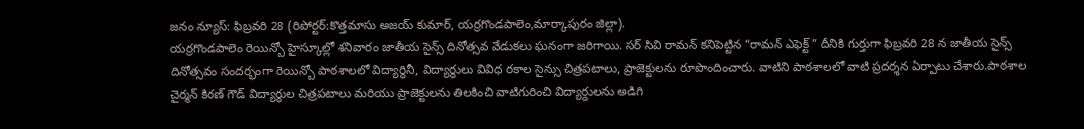జనం న్యూస్: ఫిబ్రవరి 28 (రిపోర్టర్:కొత్తమాసు అజయ్ కుమార్, యర్రగొండపాలెం,మార్కాపురం జిల్లా).
యర్రగొండపాలెం రెయిన్బో హైస్కూల్లో శనివారం జాతీయ సైన్స్ దినోత్సవ వేడుకలు ఘనంగా జరిగాయి. సర్ సివి రామన్ కనిపెట్టిన “రామన్ ఎఫెక్ట్ ” దీనికి గుర్తుగా ఫిబ్రవరి 28 న జాతీయ సైన్స్ దినోత్సవం సందర్భంగా రెయిన్బో పాఠశాలలో విద్యార్థినీ, విద్యార్థులు వివిధ రకాల సైన్సు చిత్రపటాలు, ప్రాజెక్టులను రూపొందించారు. వాటిని పాఠశాలలో వాటి ప్రదర్శన ఏర్పాటు చేశారు.పాఠశాల చైర్మన్ కిరణ్ గౌడ్ విద్యార్థుల చిత్రపటాలు మరియు ప్రాజెక్టులను తిలకించి వాటిగురించి విద్యార్దులను అడిగి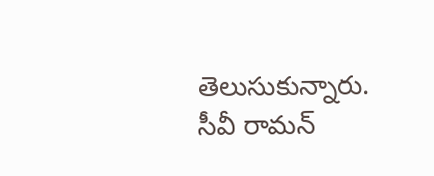తెలుసుకున్నారు. సీవీ రామన్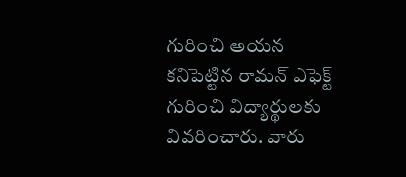గురించి అయన కనిపెట్టిన రామన్ ఎఫెక్ట్ గురించి విద్యార్థులకు వివరించారు. వారు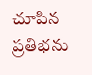చూపిన ప్రతిభను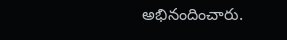అభినందించారు.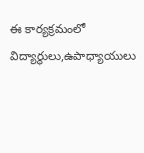ఈ కార్యక్రమంలో విద్యార్థులు,ఉపాధ్యాయులు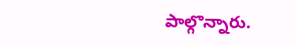పాల్గొన్నారు.